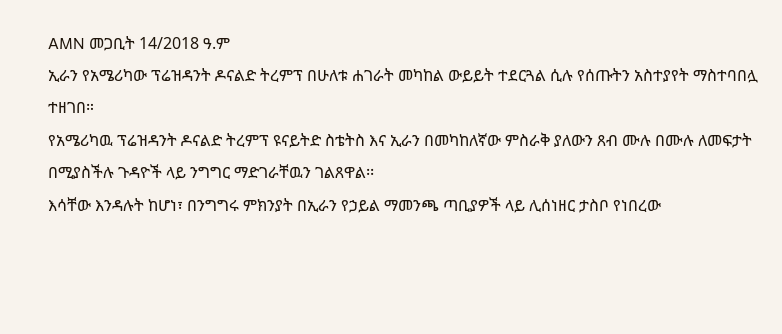AMN መጋቢት 14/2018 ዓ.ም
ኢራን የአሜሪካው ፕሬዝዳንት ዶናልድ ትረምፕ በሁለቱ ሐገራት መካከል ውይይት ተደርጓል ሲሉ የሰጡትን አስተያየት ማስተባበሏ ተዘገበ።
የአሜሪካዉ ፕሬዝዳንት ዶናልድ ትረምፕ ዩናይትድ ስቴትስ እና ኢራን በመካከለኛው ምስራቅ ያለውን ጸብ ሙሉ በሙሉ ለመፍታት በሚያስችሉ ጉዳዮች ላይ ንግግር ማድገራቸዉን ገልጸዋል፡፡
እሳቸው እንዳሉት ከሆነ፣ በንግግሩ ምክንያት በኢራን የኃይል ማመንጫ ጣቢያዎች ላይ ሊሰነዘር ታስቦ የነበረው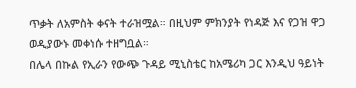ጥቃት ለአምስት ቀናት ተራዝሟል። በዚህም ምክንያት የነዳጅ እና የጋዝ ዋጋ ወዲያውኑ መቀነሱ ተዘግቧል።
በሌላ በኩል የኢራን የውጭ ጉዳይ ሚኒስቴር ከአሜሪካ ጋር እንዲህ ዓይነት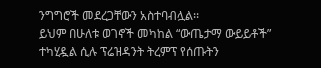ንግግሮች መደረጋቸውን አስተባብሏል፡፡
ይህም በሁለቱ ወገኖች መካከል “ውጤታማ ውይይቶች” ተካሂዷል ሲሉ ፕሬዝዳንት ትረምፕ የሰጡትን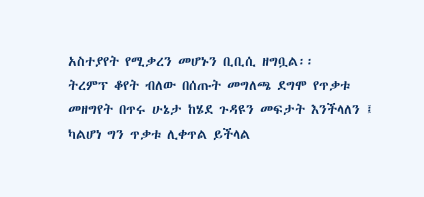አስተያየት የሚቃረን መሆኑን ቢቢሲ ዘግቧል፡፡
ትረምፕ ቆየት ብለው በሰጡት መግለጫ ደግሞ የጥቃቱ መዘግየት በጥሩ ሁኔታ ከሄደ ጉዳዩን መፍታት እንችላለን ፤ ካልሆነ ግን ጥቃቱ ሊቀጥል ይችላል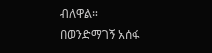ብለዋል።
በወንድማገኝ አሰፋ